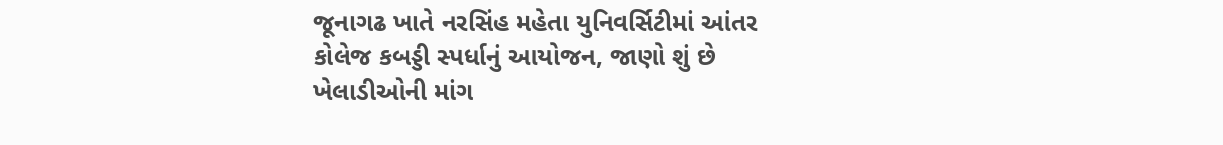જૂનાગઢ ખાતે નરસિંહ મહેતા યુનિવર્સિટીમાં આંતર કોલેજ કબડ્ડી સ્પર્ધાનું આયોજન, જાણો શું છે ખેલાડીઓની માંગ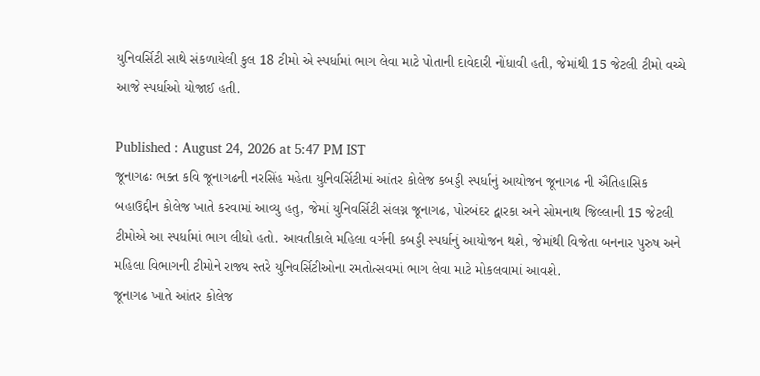યુનિવર્સિટી સાથે સંકળાયેલી કુલ 18 ટીમો એ સ્પર્ધામાં ભાગ લેવા માટે પોતાની દાવેદારી નોંધાવી હતી, જેમાંથી 15 જેટલી ટીમો વચ્ચે આજે સ્પર્ધાઓ યોજાઈ હતી.

Published : August 24, 2026 at 5:47 PM IST
જૂનાગઢઃ ભક્ત કવિ જૂનાગઢની નરસિંહ મહેતા યુનિવર્સિટીમાં આંતર કોલેજ કબડ્ડી સ્પર્ધાનું આયોજન જૂનાગઢ ની ઐતિહાસિક બહાઉદ્દીન કોલેજ ખાતે કરવામાં આવ્યુ હતુ, જેમાં યુનિવર્સિટી સંલગ્ન જૂનાગઢ, પોરબંદર દ્વારકા અને સોમનાથ જિલ્લાની 15 જેટલી ટીમોએ આ સ્પર્ધામાં ભાગ લીધો હતો. આવતીકાલે મહિલા વર્ગની કબડ્ડી સ્પર્ધાનું આયોજન થશે, જેમાંથી વિજેતા બનનાર પુરુષ અને મહિલા વિભાગની ટીમોને રાજ્ય સ્તરે યુનિવર્સિટીઓના રમતોત્સવમાં ભાગ લેવા માટે મોકલવામાં આવશે.
જૂનાગઢ ખાતે આંતર કોલેજ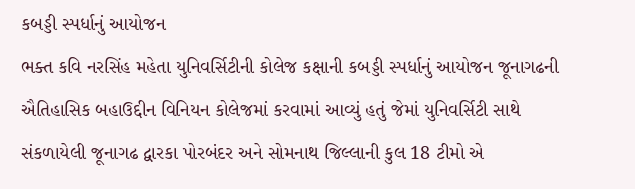કબડ્ડી સ્પર્ધાનું આયોજન
ભક્ત કવિ નરસિંહ મહેતા યુનિવર્સિટીની કોલેજ કક્ષાની કબડ્ડી સ્પર્ધાનું આયોજન જૂનાગઢની ઐતિહાસિક બહાઉદ્દીન વિનિયન કોલેજમાં કરવામાં આવ્યું હતું જેમાં યુનિવર્સિટી સાથે સંકળાયેલી જૂનાગઢ દ્વારકા પોરબંદર અને સોમનાથ જિલ્લાની કુલ 18 ટીમો એ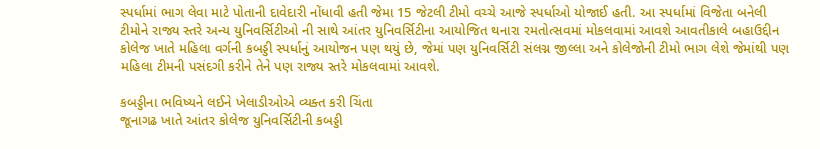સ્પર્ધામાં ભાગ લેવા માટે પોતાની દાવેદારી નોંધાવી હતી જેમા 15 જેટલી ટીમો વચ્ચે આજે સ્પર્ધાઓ યોજાઈ હતી. આ સ્પર્ધામાં વિજેતા બનેલી ટીમોને રાજ્ય સ્તરે અન્ય યુનિવર્સિટીઓ ની સાથે આંતર યુનિવર્સિટીના આયોજિત થનારા રમતોત્સવમાં મોકલવામાં આવશે આવતીકાલે બહાઉદ્દીન કોલેજ ખાતે મહિલા વર્ગની કબડ્ડી સ્પર્ધાનું આયોજન પણ થયું છે, જેમાં પણ યુનિવર્સિટી સંલગ્ન જીલ્લા અને કોલેજોની ટીમો ભાગ લેશે જેમાંથી પણ મહિલા ટીમની પસંદગી કરીને તેને પણ રાજ્ય સ્તરે મોકલવામાં આવશે.

કબડ્ડીના ભવિષ્યને લઈને ખેલાડીઓએ વ્યક્ત કરી ચિંતા
જૂનાગઢ ખાતે આંતર કોલેજ યુનિવર્સિટીની કબડ્ડી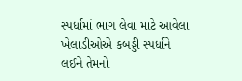સ્પર્ધામાં ભાગ લેવા માટે આવેલા ખેલાડીઓએ કબડ્ડી સ્પર્ધાને લઈને તેમનો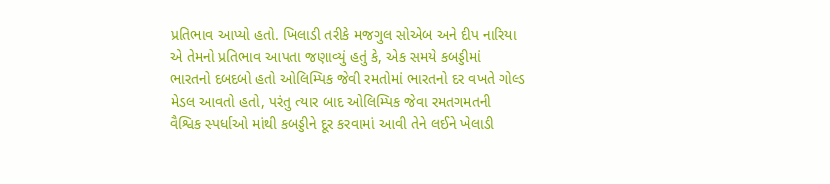પ્રતિભાવ આપ્યો હતો. ખિલાડી તરીકે મજગુલ સોએબ અને દીપ નારિયા એ તેમનો પ્રતિભાવ આપતા જણાવ્યું હતું કે, એક સમયે કબડ્ડીમાં ભારતનો દબદબો હતો ઓલિમ્પિક જેવી રમતોમાં ભારતનો દર વખતે ગોલ્ડ મેડલ આવતો હતો, પરંતુ ત્યાર બાદ ઓલિમ્પિક જેવા રમતગમતની વૈશ્વિક સ્પર્ધાઓ માંથી કબડ્ડીને દૂર કરવામાં આવી તેને લઈને ખેલાડી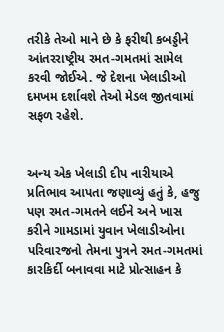તરીકે તેઓ માને છે કે ફરીથી કબડ્ડીને આંતરરાષ્ટ્રીય રમત-ગમતમાં સામેલ કરવી જોઈએ. જે દેશના ખેલાડીઓ દમખમ દર્શાવશે તેઓ મેડલ જીતવામાં સફળ રહેશે.


અન્ય એક ખેલાડી દીપ નારીયાએ પ્રતિભાવ આપતા જણાવ્યું હતું કે, હજુ પણ રમત-ગમતને લઈને અને ખાસ કરીને ગામડામાં યુવાન ખેલાડીઓના પરિવારજનો તેમના પુત્રને રમત-ગમતમાં કારકિર્દી બનાવવા માટે પ્રોત્સાહન કે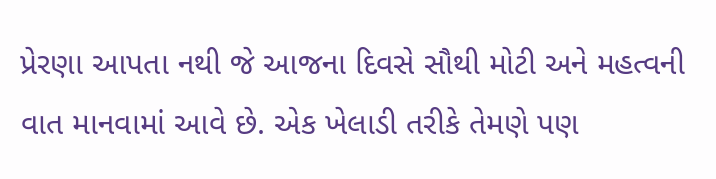પ્રેરણા આપતા નથી જે આજના દિવસે સૌથી મોટી અને મહત્વની વાત માનવામાં આવે છે. એક ખેલાડી તરીકે તેમણે પણ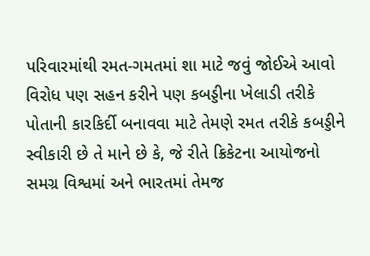પરિવારમાંથી રમત-ગમતમાં શા માટે જવું જોઈએ આવો વિરોધ પણ સહન કરીને પણ કબડ્ડીના ખેલાડી તરીકે પોતાની કારકિર્દી બનાવવા માટે તેમણે રમત તરીકે કબડ્ડીને સ્વીકારી છે તે માને છે કે, જે રીતે ક્રિકેટના આયોજનો સમગ્ર વિશ્વમાં અને ભારતમાં તેમજ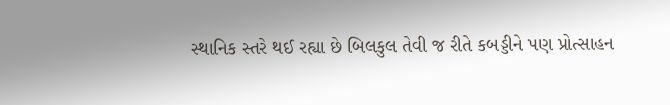સ્થાનિક સ્તરે થઈ રહ્યા છે બિલકુલ તેવી જ રીતે કબડ્ડીને પણ પ્રોત્સાહન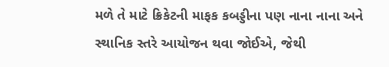મળે તે માટે ક્રિકેટની માફક કબડ્ડીના પણ નાના નાના અને સ્થાનિક સ્તરે આયોજન થવા જોઈએ, જેથી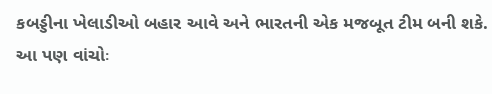કબડ્ડીના ખેલાડીઓ બહાર આવે અને ભારતની એક મજબૂત ટીમ બની શકે.
આ પણ વાંચોઃ